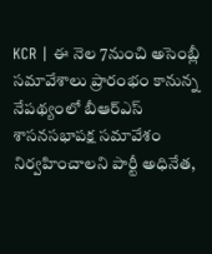KCR | ఈ నెల 7నుంచి అసెంబ్లీ సమావేశాలు ప్రారంభం కానున్న నేపథ్యంలో బీఆర్ఎస్ శాసనసభాపక్ష సమావేశం నిర్వహించాలని పార్టీ అధినేత,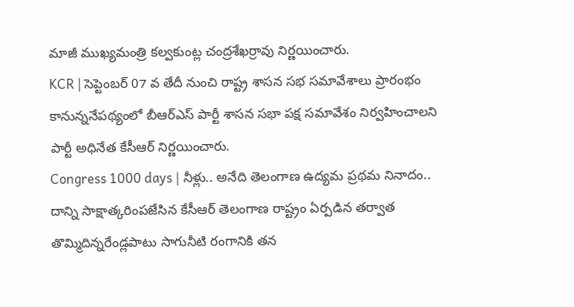మాజీ ముఖ్యమంత్రి కల్వకుంట్ల చంద్రశేఖర్రావు నిర్ణయించారు.
KCR | సెప్టెంబర్ 07 వ తేదీ నుంచి రాష్ట్ర శాసన సభ సమావేశాలు ప్రారంభం కానున్ననేపథ్యంలో బీఆర్ఎస్ పార్టీ శాసన సభా పక్ష సమావేశం నిర్వహించాలని పార్టీ అధినేత కేసీఆర్ నిర్ణయించారు.
Congress 1000 days | నీళ్లు.. అనేది తెలంగాణ ఉద్యమ ప్రథమ నినాదం.. దాన్ని సాక్షాత్కరింపజేసిన కేసీఆర్ తెలంగాణ రాష్ట్రం ఏర్పడిన తర్వాత తొమ్మిదిన్నరేండ్లపాటు సాగునీటి రంగానికి తన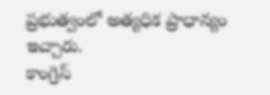ప్రభుత్వంలో అత్యధిక ప్రాధాన్యం ఇచ్చారు.
కాంగ్రెస్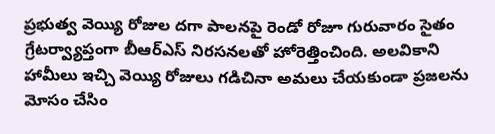ప్రభుత్వ వెయ్యి రోజుల దగా పాలనపై రెండో రోజూ గురువారం సైతం గ్రేటర్వ్యాప్తంగా బీఆర్ఎస్ నిరసనలతో హోరెత్తించింది. అలవికాని హామీలు ఇచ్చి వెయ్యి రోజులు గడిచినా అమలు చేయకుండా ప్రజలను మోసం చేసిం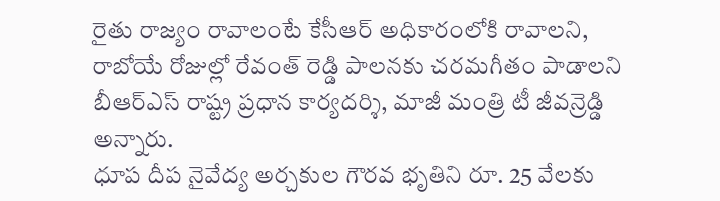రైతు రాజ్యం రావాలంటే కేసీఆర్ అధికారంలోకి రావాలని, రాబోయే రోజుల్లో రేవంత్ రెడ్డి పాలనకు చరమగీతం పాడాలని బీఆర్ఎస్ రాష్ట్ర ప్రధాన కార్యదర్శి, మాజీ మంత్రి టీ జీవన్రెడ్డి అన్నారు.
ధూప దీప నైవేద్య అర్చకుల గౌరవ భృతిని రూ. 25 వేలకు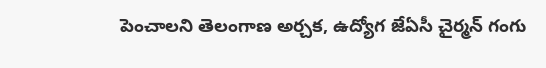పెంచాలని తెలంగాణ అర్చక, ఉద్యోగ జేఏసీ చైర్మన్ గంగు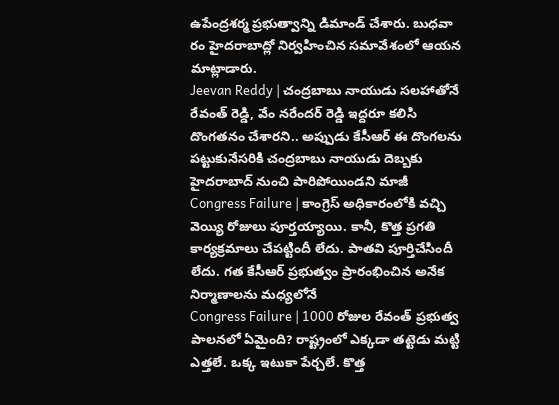ఉపేంద్రశర్మ ప్రభుత్వాన్ని డిమాండ్ చేశారు. బుధవా రం హైదరాబాద్లో నిర్వహించిన సమావేశంలో ఆయన మాట్లాడారు.
Jeevan Reddy | చంద్రబాబు నాయుడు సలహాతోనే రేవంత్ రెడ్డి, వేం నరేందర్ రెడ్డి ఇద్దరూ కలిసి దొంగతనం చేశారని.. అప్పుడు కేసీఆర్ ఈ దొంగలను పట్టుకునేసరికి చంద్రబాబు నాయుడు దెబ్బకు హైదరాబాద్ నుంచి పారిపోయిండని మాజీ
Congress Failure | కాంగ్రెస్ అధికారంలోకి వచ్చి వెయ్యి రోజులు పూర్తయ్యాయి. కానీ, కొత్త ప్రగతి కార్యక్రమాలు చేపట్టిందీ లేదు. పాతవి పూర్తిచేసిందీ లేదు. గత కేసీఆర్ ప్రభుత్వం ప్రారంభించిన అనేక నిర్మాణాలను మధ్యలోనే
Congress Failure | 1000 రోజుల రేవంత్ ప్రభుత్వ పాలనలో ఏమైంది? రాష్ట్రంలో ఎక్కడా తట్టెడు మట్టి ఎత్తలే. ఒక్క ఇటుకా పేర్చలే. కొత్త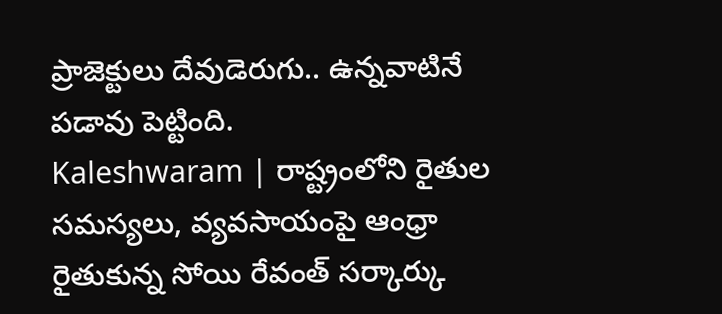ప్రాజెక్టులు దేవుడెరుగు.. ఉన్నవాటినే పడావు పెట్టింది.
Kaleshwaram | రాష్ట్రంలోని రైతుల సమస్యలు, వ్యవసాయంపై ఆంధ్రా రైతుకున్న సోయి రేవంత్ సర్కార్కు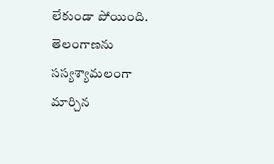లేకుండా పోయింది. తెలంగాణను సస్యశ్యామలంగా మార్చిన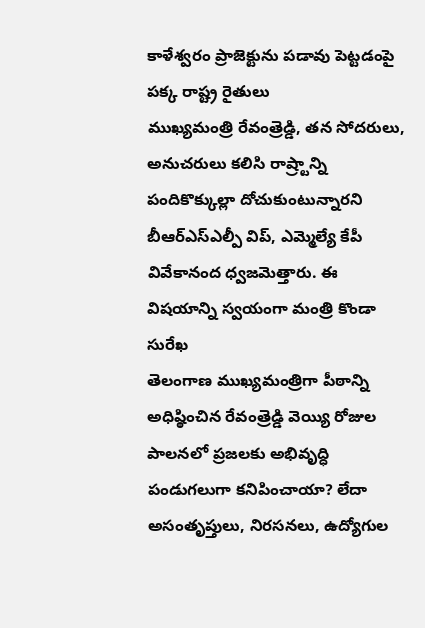కాళేశ్వరం ప్రాజెక్టును పడావు పెట్టడంపై పక్క రాష్ట్ర రైతులు
ముఖ్యమంత్రి రేవంత్రెడ్డి, తన సోదరులు, అనుచరులు కలిసి రాష్ర్టాన్ని పందికొక్కుల్లా దోచుకుంటున్నారని బీఆర్ఎస్ఎల్పీ విప్, ఎమ్మెల్యే కేపీ వివేకానంద ధ్వజమెత్తారు. ఈ విషయాన్ని స్వయంగా మంత్రి కొండా సురేఖ
తెలంగాణ ముఖ్యమంత్రిగా పీఠాన్ని అధిష్ఠించిన రేవంత్రెడ్డి వెయ్యి రోజుల పాలనలో ప్రజలకు అభివృద్ధి పండుగలుగా కనిపించాయా? లేదా అసంతృప్తులు, నిరసనలు, ఉద్యోగుల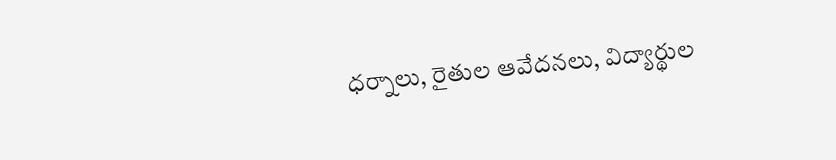ధర్నాలు, రైతుల ఆవేదనలు, విద్యార్థుల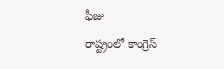ఫీజు
రాష్ట్రంలో కాంగ్రెస్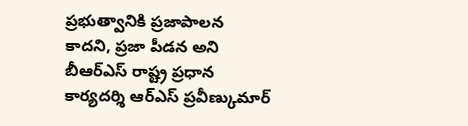ప్రభుత్వానికి ప్రజాపాలన కాదని, ప్రజా పీడన అని బీఆర్ఎస్ రాష్ట్ర ప్రధాన కార్యదర్శి ఆర్ఎస్ ప్రవీణ్కుమార్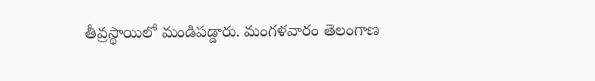తీవ్రస్థాయిలో మండిపడ్డారు. మంగళవారం తెలంగాణ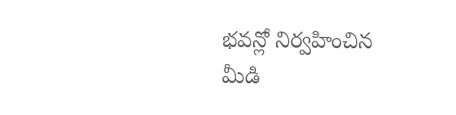భవన్లో నిర్వహించిన మీడి